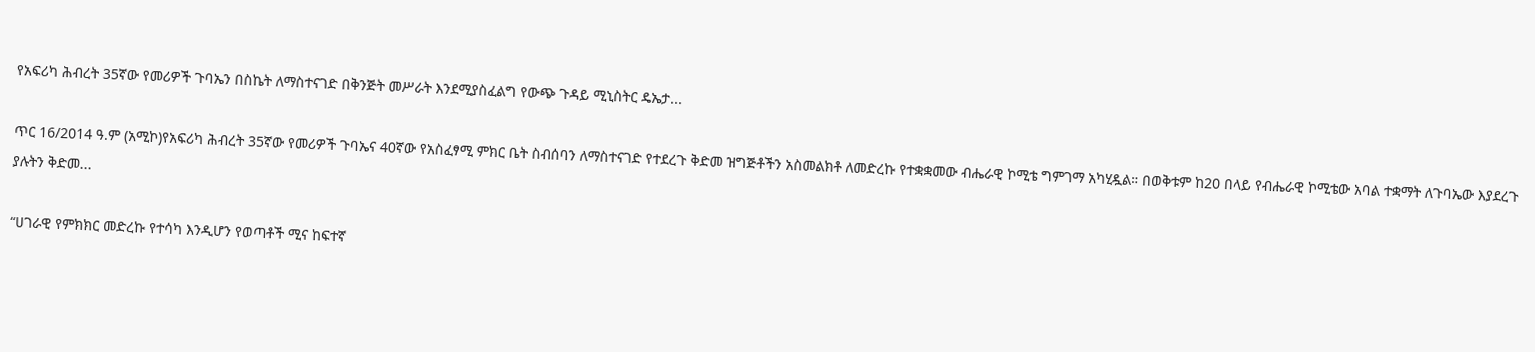የአፍሪካ ሕብረት 35ኛው የመሪዎች ጉባኤን በስኬት ለማስተናገድ በቅንጅት መሥራት እንደሚያስፈልግ የውጭ ጉዳይ ሚኒስትር ዴኤታ...

ጥር 16/2014 ዓ.ም (አሚኮ)የአፍሪካ ሕብረት 35ኛው የመሪዎች ጉባኤና 40ኛው የአስፈፃሚ ምክር ቤት ስብሰባን ለማስተናገድ የተደረጉ ቅድመ ዝግጅቶችን አስመልክቶ ለመድረኩ የተቋቋመው ብሔራዊ ኮሚቴ ግምገማ አካሂዷል። በወቅቱም ከ20 በላይ የብሔራዊ ኮሚቴው አባል ተቋማት ለጉባኤው እያደረጉ ያሉትን ቅድመ...

“ሀገራዊ የምክክር መድረኩ የተሳካ እንዲሆን የወጣቶች ሚና ከፍተኛ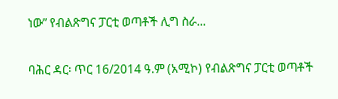ነው” የብልጽግና ፓርቲ ወጣቶች ሊግ ስራ...

ባሕር ዳር፡ ጥር 16/2014 ዓ.ም (አሚኮ) የብልጽግና ፓርቲ ወጣቶች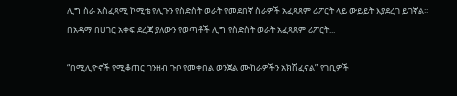ሊግ ስራ አስፈጻሚ ኮሚቴ የሊጉን የስድስት ወራት የመደበኛ ስራዎች አፈጻጸም ሪፖርት ላይ ውይይት እያደረገ ይገኛል፡፡ በአዳማ በሀገር አቀፍ ደረጃ ያለውን የወጣቶች ሊግ የስድስት ወራት አፈጻጸም ሪፖርት...

“በሚሊዮኖች የሚቆጠር ገንዘብ ጉቦ የመቀበል ወንጀል ሙከራዎችን አክሽፈናል” የገቢዎች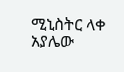ሚኒስትር ላቀ አያሌው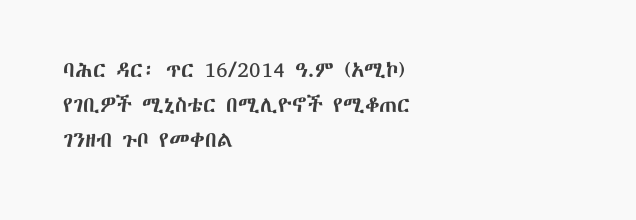ባሕር ዳር፡ ጥር 16/2014 ዓ.ም (አሚኮ) የገቢዎች ሚኒስቴር በሚሊዮኖች የሚቆጠር ገንዘብ ጉቦ የመቀበል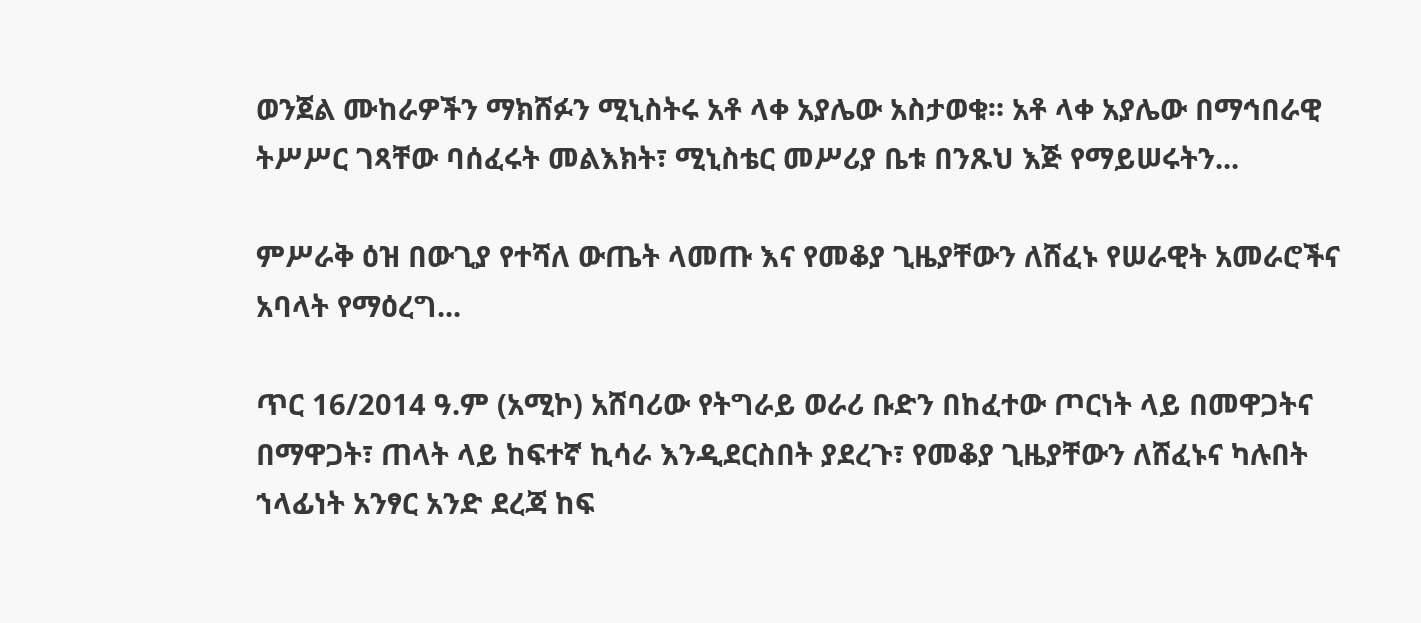ወንጀል ሙከራዎችን ማክሸፉን ሚኒስትሩ አቶ ላቀ አያሌው አስታወቁ። አቶ ላቀ አያሌው በማኅበራዊ ትሥሥር ገጻቸው ባሰፈሩት መልእክት፣ ሚኒስቴር መሥሪያ ቤቱ በንጹህ እጅ የማይሠሩትን...

ምሥራቅ ዕዝ በውጊያ የተሻለ ውጤት ላመጡ እና የመቆያ ጊዜያቸውን ለሸፈኑ የሠራዊት አመራሮችና አባላት የማዕረግ...

ጥር 16/2014 ዓ.ም (አሚኮ) አሸባሪው የትግራይ ወራሪ ቡድን በከፈተው ጦርነት ላይ በመዋጋትና በማዋጋት፣ ጠላት ላይ ከፍተኛ ኪሳራ እንዲደርስበት ያደረጉ፣ የመቆያ ጊዜያቸውን ለሸፈኑና ካሉበት ኀላፊነት አንፃር አንድ ደረጃ ከፍ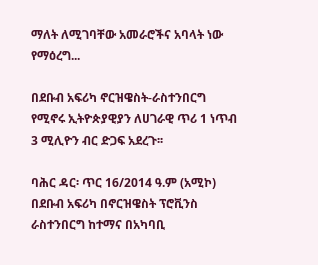ማለት ለሚገባቸው አመራሮችና አባላት ነው የማዕረግ...

በደቡብ አፍሪካ ኖርዝዌስት-ራስተንበርግ የሚኖሩ ኢትዮጵያዊያን ለሀገራዊ ጥሪ 1 ነጥብ 3 ሚሊዮን ብር ድጋፍ አደረጉ፡፡

ባሕር ዳር፡ ጥር 16/2014 ዓ.ም (አሚኮ) በደቡብ አፍሪካ በኖርዝዌስት ፕሮቪንስ ራስተንበርግ ከተማና በአካባቢ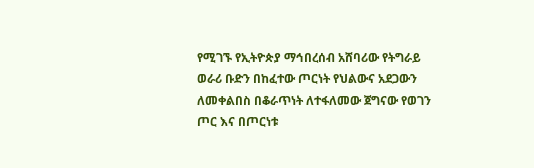የሚገኙ የኢትዮጵያ ማኅበረሰብ አሸባሪው የትግራይ ወራሪ ቡድን በከፈተው ጦርነት የህልውና አደጋውን ለመቀልበስ በቆራጥነት ለተፋለመው ጀግናው የወገን ጦር እና በጦርነቱ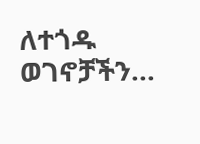ለተጎዱ ወገኖቻችን...